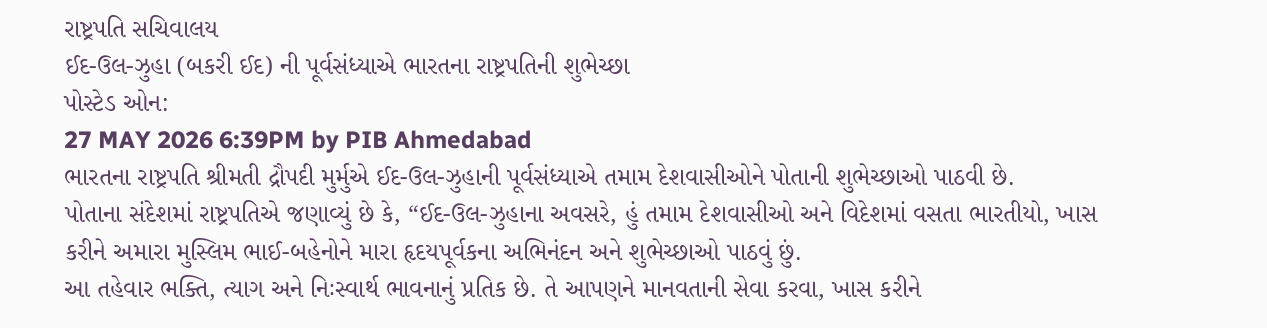રાષ્ટ્રપતિ સચિવાલય
ઈદ-ઉલ-ઝુહા (બકરી ઈદ) ની પૂર્વસંધ્યાએ ભારતના રાષ્ટ્રપતિની શુભેચ્છા
પોસ્ટેડ ઓન:
27 MAY 2026 6:39PM by PIB Ahmedabad
ભારતના રાષ્ટ્રપતિ શ્રીમતી દ્રૌપદી મુર્મુએ ઈદ-ઉલ-ઝુહાની પૂર્વસંધ્યાએ તમામ દેશવાસીઓને પોતાની શુભેચ્છાઓ પાઠવી છે.
પોતાના સંદેશમાં રાષ્ટ્રપતિએ જણાવ્યું છે કે, “ઈદ-ઉલ-ઝુહાના અવસરે, હું તમામ દેશવાસીઓ અને વિદેશમાં વસતા ભારતીયો, ખાસ કરીને અમારા મુસ્લિમ ભાઈ-બહેનોને મારા હૃદયપૂર્વકના અભિનંદન અને શુભેચ્છાઓ પાઠવું છું.
આ તહેવાર ભક્તિ, ત્યાગ અને નિઃસ્વાર્થ ભાવનાનું પ્રતિક છે. તે આપણને માનવતાની સેવા કરવા, ખાસ કરીને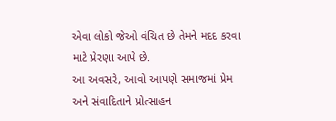એવા લોકો જેઓ વંચિત છે તેમને મદદ કરવા માટે પ્રેરણા આપે છે.
આ અવસરે, આવો આપણે સમાજમાં પ્રેમ અને સંવાદિતાને પ્રોત્સાહન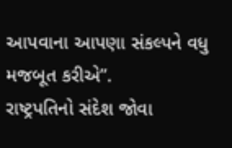આપવાના આપણા સંકલ્પને વધુ મજબૂત કરીએ”.
રાષ્ટ્રપતિનો સંદેશ જોવા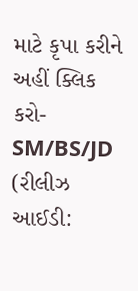માટે કૃપા કરીને અહીં ક્લિક કરો-
SM/BS/JD
(રીલીઝ આઈડી: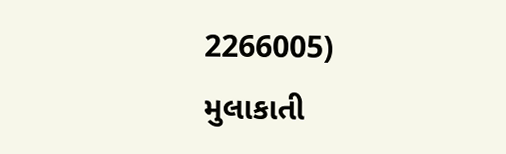2266005)
મુલાકાતી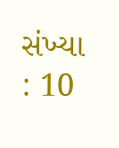સંખ્યા : 10